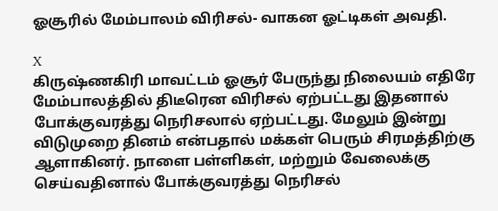ஓசூரில் மேம்பாலம் விரிசல்- வாகன ஓட்டிகள் அவதி.

X
கிருஷ்ணகிரி மாவட்டம் ஓசூர் பேருந்து நிலையம் எதிரே மேம்பாலத்தில் திடீரென விரிசல் ஏற்பட்டது இதனால் போக்குவரத்து நெரிசலால் ஏற்பட்டது. மேலும் இன்று விடுமுறை தினம் என்பதால் மக்கள் பெரும் சிரமத்திற்கு ஆளாகினர். நாளை பள்ளிகள், மற்றும் வேலைக்கு செய்வதினால் போக்குவரத்து நெரிசல்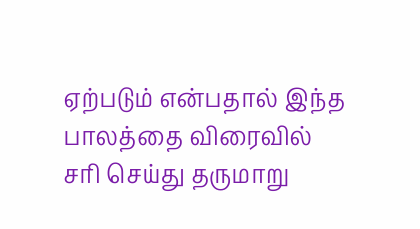ஏற்படும் என்பதால் இந்த பாலத்தை விரைவில் சரி செய்து தருமாறு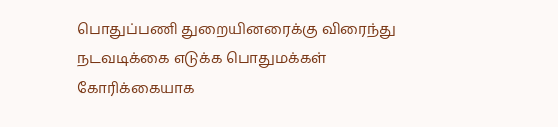பொதுப்பணி துறையினரைக்கு விரைந்து நடவடிக்கை எடுக்க பொதுமக்கள் கோரிக்கையாக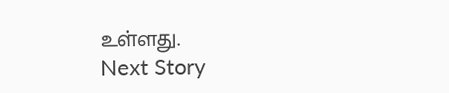உள்ளது.
Next Story